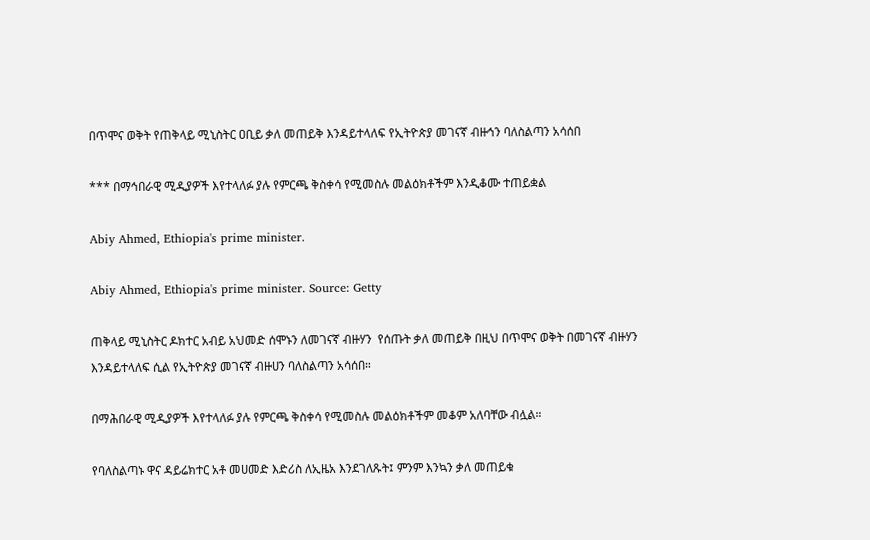በጥሞና ወቅት የጠቅላይ ሚኒስትር ዐቢይ ቃለ መጠይቅ እንዳይተላለፍ የኢትዮጵያ መገናኛ ብዙኅን ባለስልጣን አሳሰበ

*** በማኅበራዊ ሚዲያዎች እየተላለፉ ያሉ የምርጫ ቅስቀሳ የሚመስሉ መልዕክቶችም እንዲቆሙ ተጠይቋል

Abiy Ahmed, Ethiopia's prime minister.

Abiy Ahmed, Ethiopia's prime minister. Source: Getty

ጠቅላይ ሚኒስትር ዶክተር አብይ አህመድ ሰሞኑን ለመገናኛ ብዙሃን  የሰጡት ቃለ መጠይቅ በዚህ በጥሞና ወቅት በመገናኛ ብዙሃን እንዳይተላለፍ ሲል የኢትዮጵያ መገናኛ ብዙሀን ባለስልጣን አሳሰበ።

በማሕበራዊ ሚዲያዎች እየተላለፉ ያሉ የምርጫ ቅስቀሳ የሚመስሉ መልዕክቶችም መቆም አለባቸው ብሏል።

የባለስልጣኑ ዋና ዳይሬክተር አቶ መሀመድ እድሪስ ለኢዜአ እንደገለጹት፤ ምንም እንኳን ቃለ መጠይቁ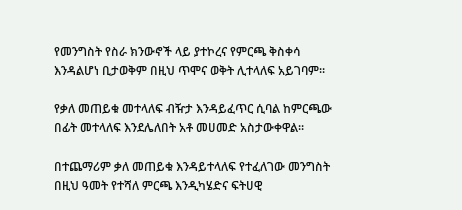የመንግስት የስራ ክንውኖች ላይ ያተኮረና የምርጫ ቅስቀሳ እንዳልሆነ ቢታወቅም በዚህ ጥሞና ወቅት ሊተላለፍ አይገባም።

የቃለ መጠይቁ መተላለፍ ብዥታ እንዳይፈጥር ሲባል ከምርጫው በፊት መተላለፍ እንደሌለበት አቶ መሀመድ አስታውቀዋል።

በተጨማሪም ቃለ መጠይቁ እንዳይተላለፍ የተፈለገው መንግስት በዚህ ዓመት የተሻለ ምርጫ እንዲካሄድና ፍትሀዊ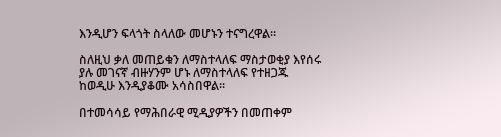እንዲሆን ፍላጎት ስላለው መሆኑን ተናግረዋል።

ስለዚህ ቃለ መጠይቁን ለማስተላለፍ ማስታወቂያ እየሰሩ ያሉ መገናኛ ብዙሃንም ሆኑ ለማስተላለፍ የተዘጋጁ ከወዲሁ እንዲያቆሙ አሳስበዋል።

በተመሳሳይ የማሕበራዊ ሚዲያዎችን በመጠቀም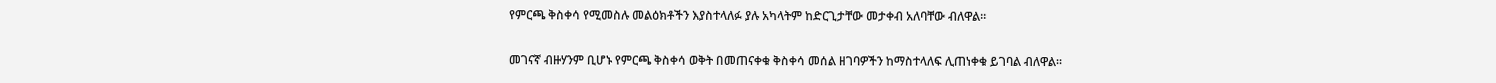የምርጫ ቅስቀሳ የሚመስሉ መልዕክቶችን እያስተላለፉ ያሉ አካላትም ከድርጊታቸው መታቀብ አለባቸው ብለዋል።

መገናኛ ብዙሃንም ቢሆኑ የምርጫ ቅስቀሳ ወቅት በመጠናቀቁ ቅስቀሳ መሰል ዘገባዎችን ከማስተላለፍ ሊጠነቀቁ ይገባል ብለዋል።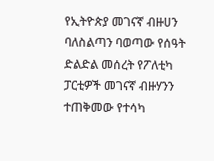የኢትዮጵያ መገናኛ ብዙሀን ባለስልጣን ባወጣው የሰዓት ድልድል መሰረት የፖለቲካ ፓርቲዎች መገናኛ ብዙሃንን ተጠቅመው የተሳካ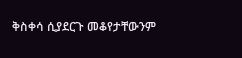ቅስቀሳ ሲያደርጉ መቆየታቸውንም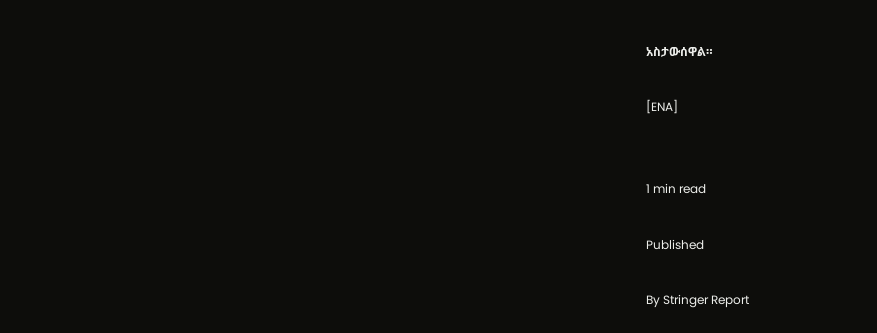አስታውሰዋል።

[ENA]


1 min read

Published

By Stringer Report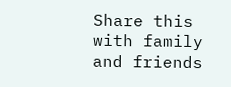Share this with family and friends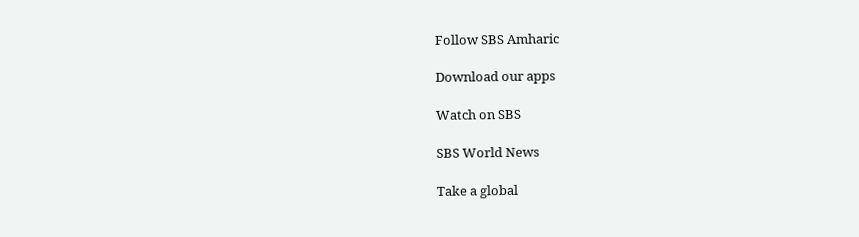Follow SBS Amharic

Download our apps

Watch on SBS

SBS World News

Take a global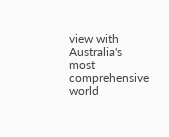view with Australia's most comprehensive world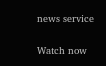news service

Watch now